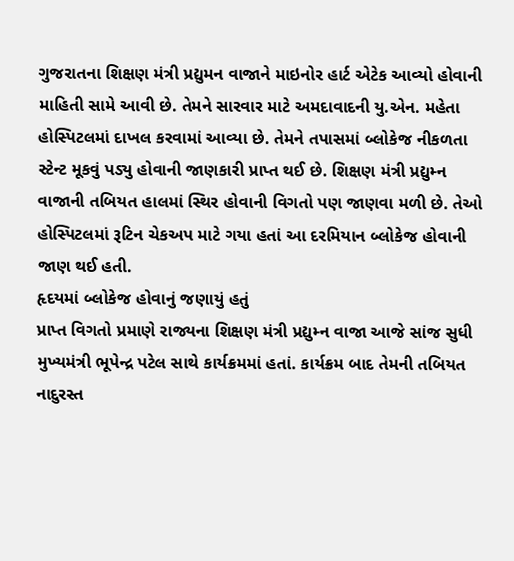ગુજરાતના શિક્ષણ મંત્રી પ્રદ્યુમન વાજાને માઇનોર હાર્ટ એટેક આવ્યો હોવાની માહિતી સામે આવી છે. તેમને સારવાર માટે અમદાવાદની યુ.એન. મહેતા હોસ્પિટલમાં દાખલ કરવામાં આવ્યા છે. તેમને તપાસમાં બ્લોકેજ નીકળતા સ્ટેન્ટ મૂકવું પડ્યુ હોવાની જાણકારી પ્રાપ્ત થઈ છે. શિક્ષણ મંત્રી પ્રદ્યુમ્ન વાજાની તબિયત હાલમાં સ્થિર હોવાની વિગતો પણ જાણવા મળી છે. તેઓ હોસ્પિટલમાં રૂટિન ચેકઅપ માટે ગયા હતાં આ દરમિયાન બ્લોકેજ હોવાની જાણ થઈ હતી.
હૃદયમાં બ્લોકેજ હોવાનું જણાયું હતું
પ્રાપ્ત વિગતો પ્રમાણે રાજ્યના શિક્ષણ મંત્રી પ્રદ્યુમ્ન વાજા આજે સાંજ સુધી મુખ્યમંત્રી ભૂપેન્દ્ર પટેલ સાથે કાર્યક્રમમાં હતાં. કાર્યક્રમ બાદ તેમની તબિયત નાદુરસ્ત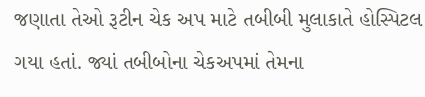જણાતા તેઓ રૂટીન ચેક અપ માટે તબીબી મુલાકાતે હોસ્પિટલ ગયા હતાં. જ્યાં તબીબોના ચેકઅપમાં તેમના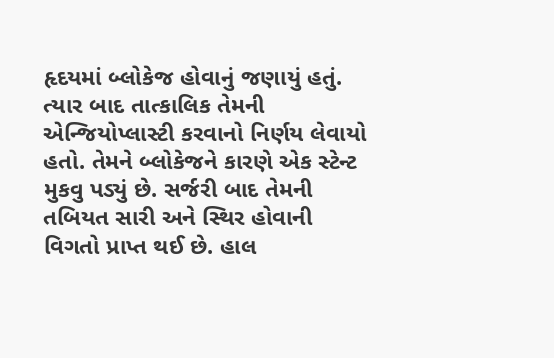હૃદયમાં બ્લોકેજ હોવાનું જણાયું હતું. ત્યાર બાદ તાત્કાલિક તેમની એન્જિયોપ્લાસ્ટી કરવાનો નિર્ણય લેવાયો હતો. તેમને બ્લોકેજને કારણે એક સ્ટેન્ટ મુકવુ પડ્યું છે. સર્જરી બાદ તેમની તબિયત સારી અને સ્થિર હોવાની વિગતો પ્રાપ્ત થઈ છે. હાલ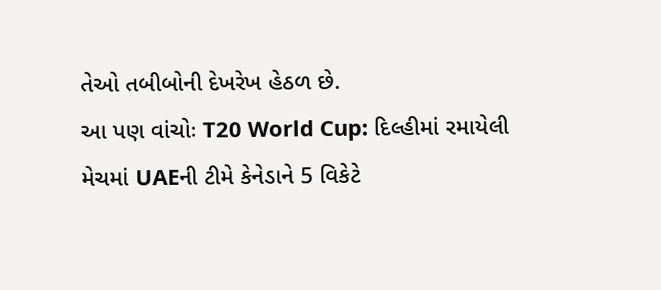તેઓ તબીબોની દેખરેખ હેઠળ છે.
આ પણ વાંચોઃ T20 World Cup: દિલ્હીમાં રમાયેલી મેચમાં UAEની ટીમે કેનેડાને 5 વિકેટે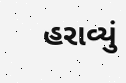હરાવ્યું